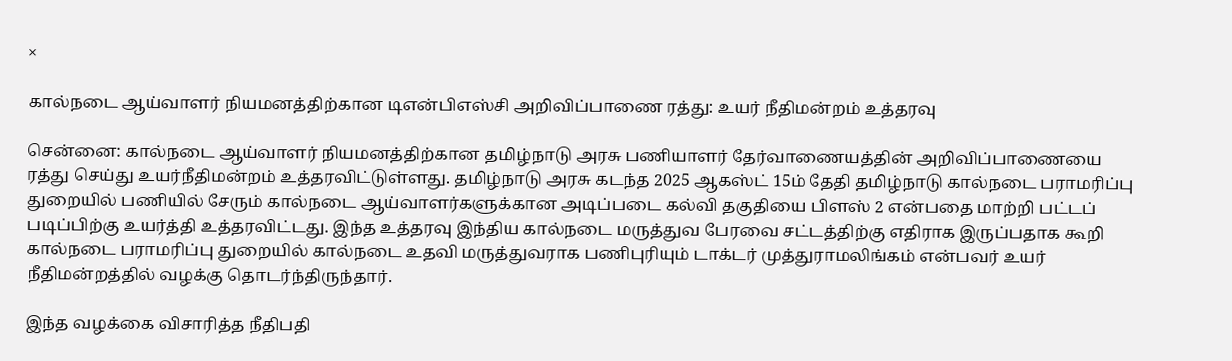×

கால்நடை ஆய்வாளர் நியமனத்திற்கான டிஎன்பிஎஸ்சி அறிவிப்பாணை ரத்து: உயர் நீதிமன்றம் உத்தரவு

சென்னை: கால்நடை ஆய்வாளர் நியமனத்திற்கான தமிழ்நாடு அரசு பணியாளர் தேர்வாணையத்தின் அறிவிப்பாணையை ரத்து செய்து உயர்நீதிமன்றம் உத்தரவிட்டுள்ளது. தமிழ்நாடு அரசு கடந்த 2025 ஆகஸ்ட் 15ம் தேதி தமிழ்நாடு கால்நடை பராமரிப்பு துறையில் பணியில் சேரும் கால்நடை ஆய்வாளர்களுக்கான அடிப்படை கல்வி தகுதியை பிளஸ் 2 என்பதை மாற்றி பட்டப் படிப்பிற்கு உயர்த்தி உத்தரவிட்டது. இந்த உத்தரவு இந்திய கால்நடை மருத்துவ பேரவை சட்டத்திற்கு எதிராக இருப்பதாக கூறி கால்நடை பராமரிப்பு துறையில் கால்நடை உதவி மருத்துவராக பணிபுரியும் டாக்டர் முத்துராமலிங்கம் என்பவர் உயர் நீதிமன்றத்தில் வழக்கு தொடர்ந்திருந்தார்.

இந்த வழக்கை விசாரித்த நீதிபதி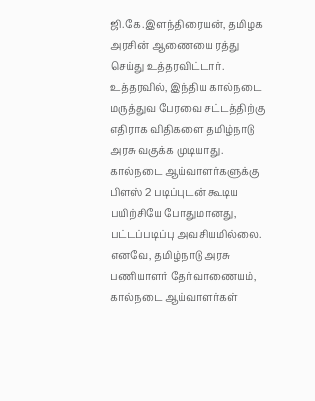ஜி.கே.இளந்திரையன், தமிழக அரசின் ஆணையை ரத்து செய்து உத்தரவிட்டார். உத்தரவில், இந்திய கால்நடை மருத்துவ பேரவை சட்டத்திற்கு எதிராக விதிகளை தமிழ்நாடு அரசு வகுக்க முடியாது. கால்நடை ஆய்வாளர்களுக்கு பிளஸ் 2 படிப்புடன் கூடிய பயிற்சியே போதுமானது, பட்டப்படிப்பு அவசியமில்லை. எனவே, தமிழ்நாடு அரசு பணியாளர் தேர்வாணையம், கால்நடை ஆய்வாளர்கள்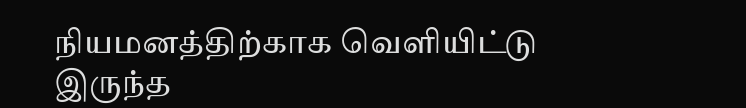நியமனத்திற்காக வெளியிட்டு இருந்த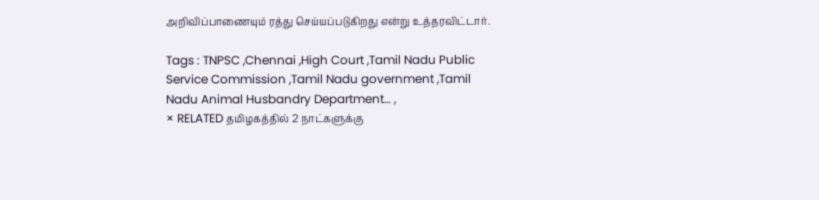அறிவிப்பாணையும் ரத்து செய்யப்படுகிறது என்று உத்தரவிட்டார்.

Tags : TNPSC ,Chennai ,High Court ,Tamil Nadu Public Service Commission ,Tamil Nadu government ,Tamil Nadu Animal Husbandry Department… ,
× RELATED தமிழகத்தில் 2 நாட்களுக்கு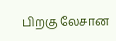பிறகு லேசான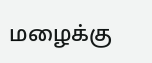மழைக்கு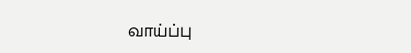வாய்ப்பு